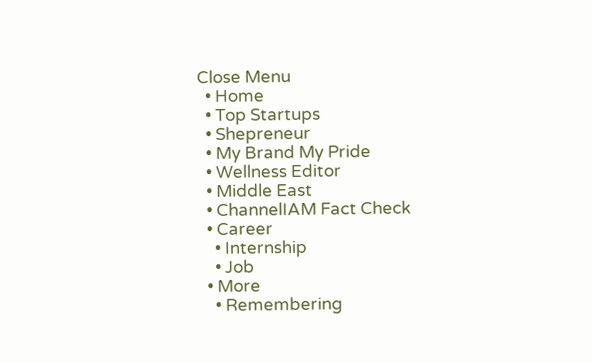Close Menu
  • Home
  • Top Startups
  • Shepreneur
  • My Brand My Pride
  • Wellness Editor
  • Middle East
  • ChannelIAM Fact Check
  • Career
    • Internship
    • Job
  • More
    • Remembering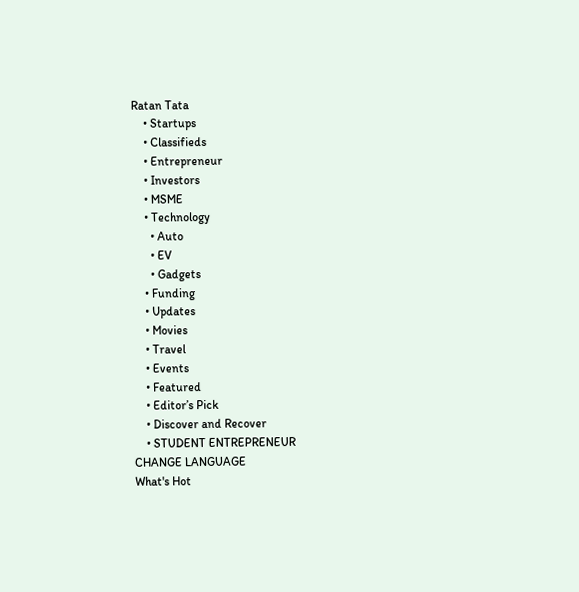Ratan Tata
    • Startups
    • Classifieds
    • Entrepreneur
    • Investors
    • MSME
    • Technology
      • Auto
      • EV
      • Gadgets
    • Funding
    • Updates
    • Movies
    • Travel
    • Events
    • Featured
    • Editor’s Pick
    • Discover and Recover
    • STUDENT ENTREPRENEUR
CHANGE LANGUAGE
What's Hot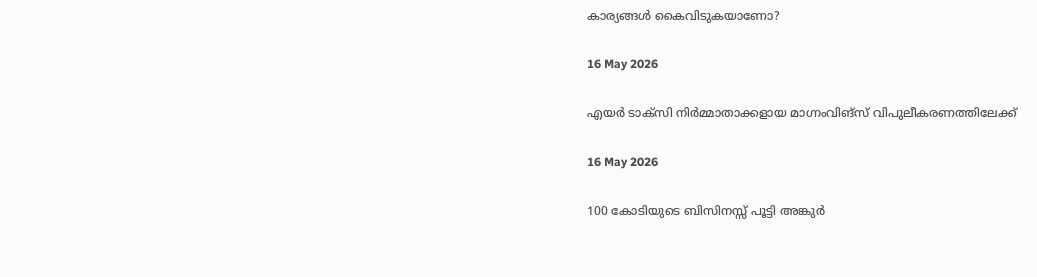കാര്യങ്ങൾ കൈവിടുകയാണോ?

16 May 2026

എയർ ടാക്സി നിർമ്മാതാക്കളായ മാഗ്നംവിങ്സ് വിപുലീകരണത്തിലേക്ക്

16 May 2026

100 കോടിയുടെ ബിസിനസ്സ് പൂട്ടി അങ്കുർ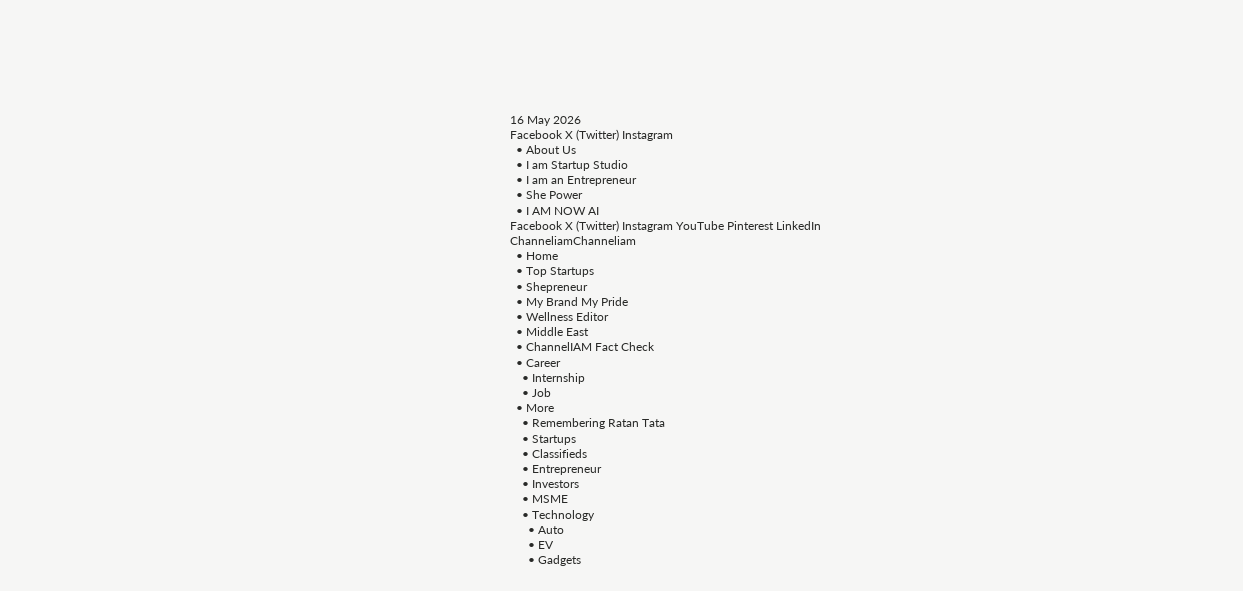16 May 2026
Facebook X (Twitter) Instagram
  • About Us
  • I am Startup Studio
  • I am an Entrepreneur
  • She Power
  • I AM NOW AI
Facebook X (Twitter) Instagram YouTube Pinterest LinkedIn
ChanneliamChanneliam
  • Home
  • Top Startups
  • Shepreneur
  • My Brand My Pride
  • Wellness Editor
  • Middle East
  • ChannelIAM Fact Check
  • Career
    • Internship
    • Job
  • More
    • Remembering Ratan Tata
    • Startups
    • Classifieds
    • Entrepreneur
    • Investors
    • MSME
    • Technology
      • Auto
      • EV
      • Gadgets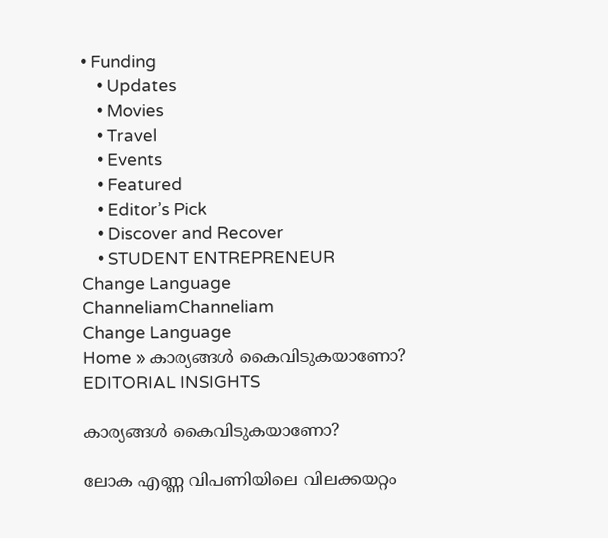• Funding
    • Updates
    • Movies
    • Travel
    • Events
    • Featured
    • Editor’s Pick
    • Discover and Recover
    • STUDENT ENTREPRENEUR
Change Language
ChanneliamChanneliam
Change Language
Home » കാര്യങ്ങൾ കൈവിടുകയാണോ?
EDITORIAL INSIGHTS

കാര്യങ്ങൾ കൈവിടുകയാണോ?

ലോക എണ്ണ വിപണിയിലെ വിലക്കയറ്റം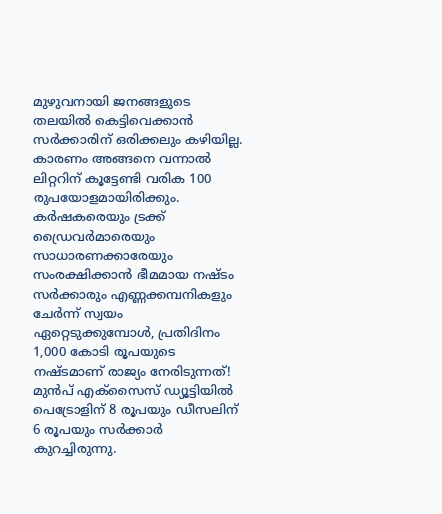മുഴുവനായി ജനങ്ങളുടെ തലയിൽ കെട്ടിവെക്കാൻ സർക്കാരിന് ഒരിക്കലും കഴിയില്ല. കാരണം അങ്ങനെ വന്നാൽ ലിറ്ററിന് കൂട്ടേണ്ടി വരിക 100 രുപയോളമായിരിക്കും. കർഷകരെയും ട്രക്ക് ഡ്രൈവർമാരെയും സാധാരണക്കാരേയും സംരക്ഷിക്കാൻ ഭീമമായ നഷ്ടം സർക്കാരും എണ്ണക്കമ്പനികളും ചേർന്ന് സ്വയം ഏറ്റെടുക്കുമ്പോൾ, പ്രതിദിനം 1,000 കോടി രൂപയുടെ നഷ്ടമാണ് രാജ്യം നേരിടുന്നത്! മുൻപ് എക്സൈസ് ഡ്യൂട്ടിയിൽ പെട്രോളിന് 8 രൂപയും ഡീസലിന് 6 രൂപയും സർക്കാർ കുറച്ചിരുന്നു.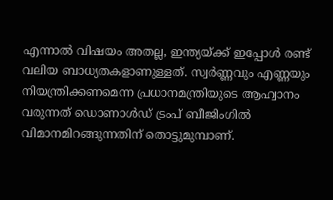എന്നാൽ വിഷയം അതല്ല, ഇന്ത്യയ്ക്ക് ഇപ്പോൾ രണ്ട് വലിയ ബാധ്യതകളാണുള്ളത്. സ്വർണ്ണവും എണ്ണയും നിയന്ത്രിക്കണമെന്ന പ്രധാനമന്ത്രിയുടെ ആഹ്വാനം വരുന്നത് ഡൊണാൾഡ് ട്രംപ് ബീജിംഗിൽ വിമാനമിറങ്ങുന്നതിന് തൊട്ടുമുമ്പാണ്.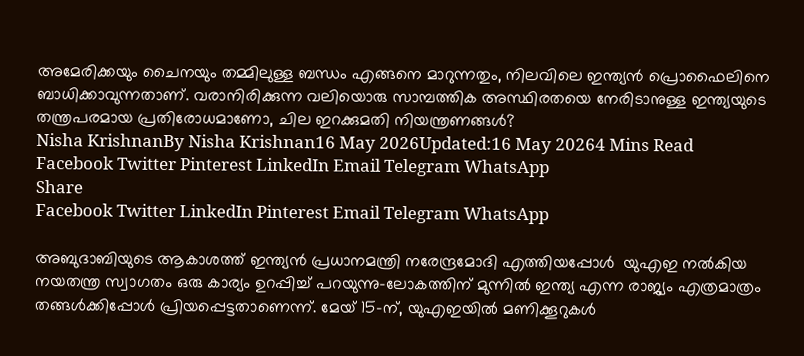അമേരിക്കയും ചൈനയും തമ്മിലുള്ള ബന്ധം എങ്ങനെ മാറുന്നതും, നിലവിലെ ഇന്ത്യൻ പ്രൊഫൈലിനെ ബാധിക്കാവുന്നതാണ്. വരാനിരിക്കുന്ന വലിയൊരു സാമ്പത്തിക അസ്ഥിരതയെ നേരിടാനുള്ള ഇന്ത്യയുടെ തന്ത്രപരമായ പ്രതിരോധമാണോ, ചില ഇറക്കുമതി നിയന്ത്രണങ്ങൾ?
Nisha KrishnanBy Nisha Krishnan16 May 2026Updated:16 May 20264 Mins Read
Facebook Twitter Pinterest LinkedIn Email Telegram WhatsApp
Share
Facebook Twitter LinkedIn Pinterest Email Telegram WhatsApp

അബുദാബിയുടെ ആകാശത്ത് ഇന്ത്യൻ പ്രധാനമന്ത്രി നരേന്ദ്രമോദി എത്തിയപ്പോൾ  യുഎഇ നൽകിയ നയതന്ത്ര സ്വാഗതം ഒരു കാര്യം ഉറപ്പിച്ച് പറയുന്നു-ലോകത്തിന് മുന്നിൽ ഇന്ത്യ എന്ന രാജ്യം എത്രമാത്രം തങ്ങൾക്കിപ്പോൾ പ്രിയപ്പെട്ടതാണെന്ന്. മേയ് 15-ന്, യുഎഇയിൽ മണിക്കൂറുകൾ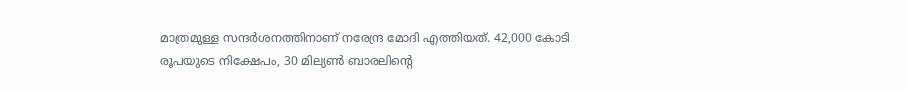മാത്രമുള്ള സന്ദർശനത്തിനാണ് നരേന്ദ്ര മോദി എത്തിയത്. 42,000 കോടി രൂപയുടെ നിക്ഷേപം, 30 മില്യൺ ബാരലിന്റെ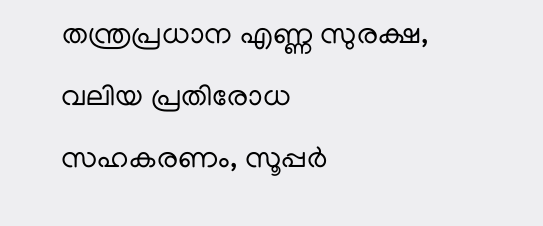തന്ത്രപ്രധാന എണ്ണ സുരക്ഷ, വലിയ പ്രതിരോധ സഹകരണം, സൂപ്പർ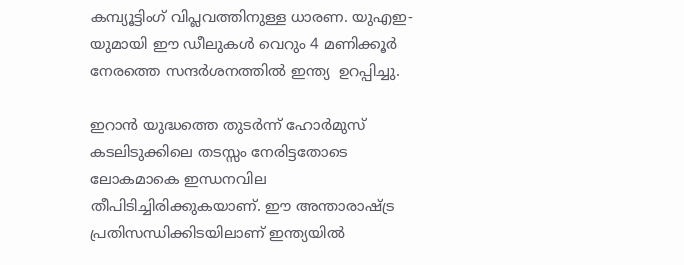കമ്പ്യൂട്ടിംഗ് വിപ്ലവത്തിനുള്ള ധാരണ. യുഎഇ-യുമായി ഈ ഡീലുകൾ വെറും 4 മണിക്കൂർ നേരത്തെ സന്ദർശനത്തിൽ ഇന്ത്യ  ഉറപ്പിച്ചു.

ഇറാൻ യുദ്ധത്തെ തുടർന്ന് ഹോർമുസ് കടലിടുക്കിലെ തടസ്സം നേരിട്ടതോടെ ലോകമാകെ ഇന്ധനവില തീപിടിച്ചിരിക്കുകയാണ്. ഈ അന്താരാഷ്ട്ര പ്രതിസന്ധിക്കിടയിലാണ് ഇന്ത്യയിൽ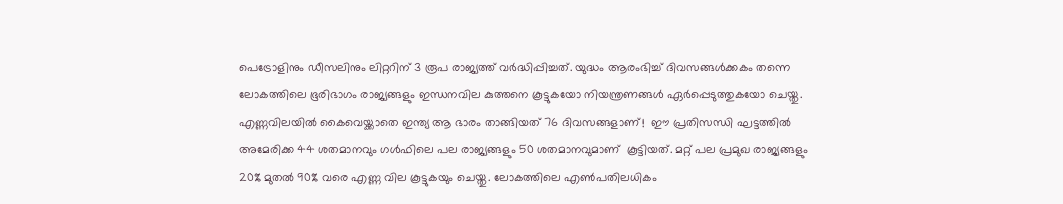പെട്രോളിനും ഡീസലിനും ലിറ്ററിന് 3 രൂപ രാജ്യത്ത് വർദ്ധിപ്പിച്ചത്. യുദ്ധം ആരംഭിച്ച് ദിവസങ്ങൾക്കകം തന്നെ ലോകത്തിലെ ഭൂരിഭാഗം രാജ്യങ്ങളും ഇന്ധനവില കുത്തനെ കൂട്ടുകയോ നിയന്ത്രണങ്ങൾ ഏർപ്പെടുത്തുകയോ ചെയ്തു. എണ്ണവിലയിൽ കൈവെയ്ക്കാതെ ഇന്ത്യ ആ ഭാരം താങ്ങിയത് 76 ദിവസങ്ങളാണ്!  ഈ പ്രതിസന്ധി ഘട്ടത്തിൽ അമേരിക്ക 44 ശതമാനവും ഗൾഫിലെ പല രാജ്യങ്ങളും 50 ശതമാനവുമാണ്  കൂട്ടിയത്. മറ്റ് പല പ്രമുഖ രാജ്യങ്ങളും 20% മുതൽ 90% വരെ എണ്ണ വില കൂട്ടുകയും ചെയ്തു. ലോകത്തിലെ എൺപതിലധികം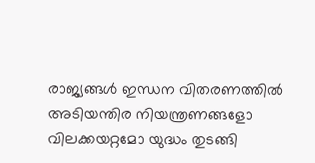രാജ്യങ്ങൾ ഇന്ധന വിതരണത്തിൽ അടിയന്തിര നിയന്ത്രണങ്ങളോ വിലക്കയറ്റമോ യുദ്ധം തുടങ്ങി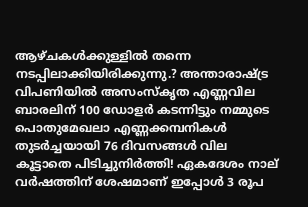ആഴ്ചകൾക്കുള്ളി‍ൽ തന്നെ നടപ്പിലാക്കിയിരിക്കുന്നു.? അന്താരാഷ്ട്ര വിപണിയിൽ അസംസ്കൃത എണ്ണവില ബാരലിന് 100 ഡോളർ കടന്നിട്ടും നമ്മുടെ പൊതുമേഖലാ എണ്ണക്കമ്പനികൾ തുടർച്ചയായി 76 ദിവസങ്ങൾ വില കൂട്ടാതെ പിടിച്ചുനിർത്തി! ഏകദേശം നാല് വർഷത്തിന് ശേഷമാണ് ഇപ്പോൾ 3 രൂപ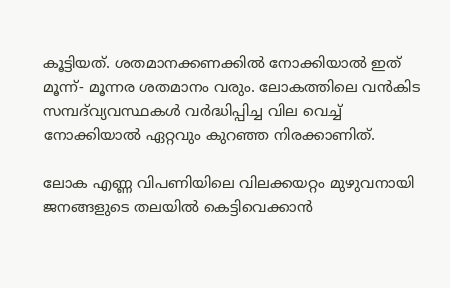കൂട്ടിയത്. ശതമാനക്കണക്കിൽ നോക്കിയാൽ ഇത് മൂന്ന്- മൂന്നര ശതമാനം വരും. ലോകത്തിലെ വൻകിട സമ്പദ്‌വ്യവസ്ഥകൾ വർദ്ധിപ്പിച്ച വില വെച്ച് നോക്കിയാൽ ഏറ്റവും കുറഞ്ഞ നിരക്കാണിത്.

ലോക എണ്ണ വിപണിയിലെ വിലക്കയറ്റം മുഴുവനായി ജനങ്ങളുടെ തലയിൽ കെട്ടിവെക്കാൻ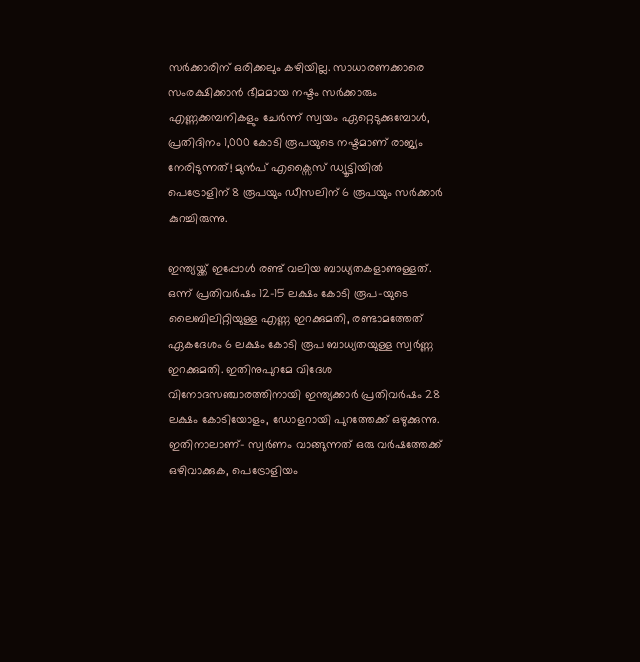സർക്കാരിന് ഒരിക്കലും കഴിയില്ല. സാധാരണക്കാരെ സംരക്ഷിക്കാൻ ഭീമമായ നഷ്ടം സർക്കാരും എണ്ണക്കമ്പനികളും ചേർന്ന് സ്വയം ഏറ്റെടുക്കുമ്പോൾ, പ്രതിദിനം 1,000 കോടി രൂപയുടെ നഷ്ടമാണ് രാജ്യം നേരിടുന്നത്! മുൻപ് എക്സൈസ് ഡ്യൂട്ടിയിൽ പെട്രോളിന് 8 രൂപയും ഡീസലിന് 6 രൂപയും സർക്കാർ കുറച്ചിരുന്നു.

ഇന്ത്യയ്ക്ക് ഇപ്പോൾ രണ്ട് വലിയ ബാധ്യതകളാണുള്ളത്. ഒന്ന് പ്രതിവർഷം 12-15 ലക്ഷം കോടി രൂപ-യുടെ ലൈബിലിറ്റിയുള്ള എണ്ണ ഇറക്കുമതി, രണ്ടാമത്തേത് ഏകദേശം 6 ലക്ഷം കോടി രൂപ ബാധ്യതയുള്ള സ്വർണ്ണ ഇറക്കുമതി. ഇതിനുപുറമേ വിദേശ വിനോദസഞ്ചാരത്തിനായി ഇന്ത്യക്കാർ പ്രതിവർഷം 28 ലക്ഷം കോടിയോളം, ഡോളറായി പുറത്തേക്ക് ഒഴുക്കുന്നു. ഇതിനാലാണ്- സ്വർണം വാങ്ങുന്നത് ഒരു വർഷത്തേക്ക് ഒഴിവാക്കുക, പെട്രോളിയം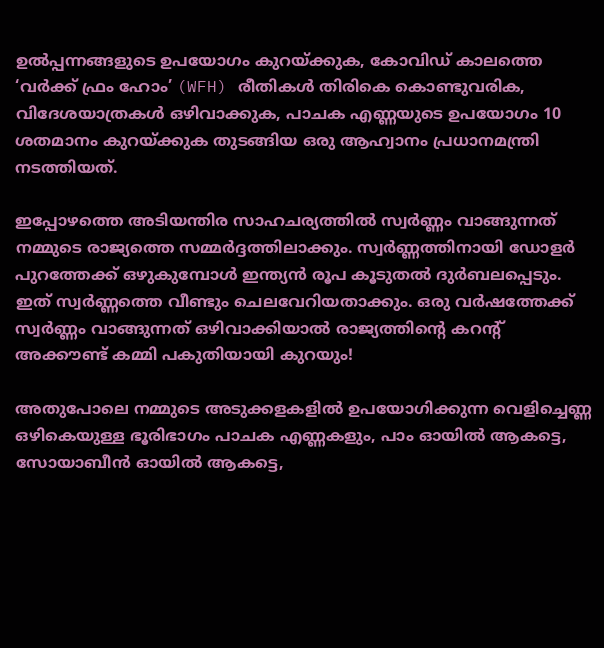ഉൽപ്പന്നങ്ങളുടെ ഉപയോഗം കുറയ്ക്കുക, കോവിഡ് കാലത്തെ ‘വർക്ക് ഫ്രം ഹോം’ (WFH) രീതികൾ തിരികെ കൊണ്ടുവരിക, വിദേശയാത്രകൾ ഒഴിവാക്കുക, പാചക എണ്ണയുടെ ഉപയോഗം 10 ശതമാനം കുറയ്ക്കുക തുടങ്ങിയ ഒരു ആഹ്വാനം പ്രധാനമന്ത്രി നടത്തിയത്.

ഇപ്പോഴത്തെ അടിയന്തിര സാഹചര്യത്തിൽ സ്വർണ്ണം വാങ്ങുന്നത് നമ്മുടെ രാജ്യത്തെ സമ്മർദ്ദത്തിലാക്കും. സ്വർണ്ണത്തിനായി ഡോളർ പുറത്തേക്ക് ഒഴുകുമ്പോൾ ഇന്ത്യൻ രൂപ കൂടുതൽ ദുർബലപ്പെടും. ഇത് സ്വർണ്ണത്തെ വീണ്ടും ചെലവേറിയതാക്കും. ഒരു വർഷത്തേക്ക് സ്വർണ്ണം വാങ്ങുന്നത് ഒഴിവാക്കിയാൽ രാജ്യത്തിന്റെ കറന്റ് അക്കൗണ്ട് കമ്മി പകുതിയായി കുറയും!

അതുപോലെ നമ്മുടെ അടുക്കളകളിൽ ഉപയോഗിക്കുന്ന വെളിച്ചെണ്ണ ഒഴികെയുള്ള ഭൂരിഭാഗം പാചക എണ്ണകളും, പാം ഓയിൽ ആകട്ടെ, സോയാബീൻ ഓയിൽ ആകട്ടെ,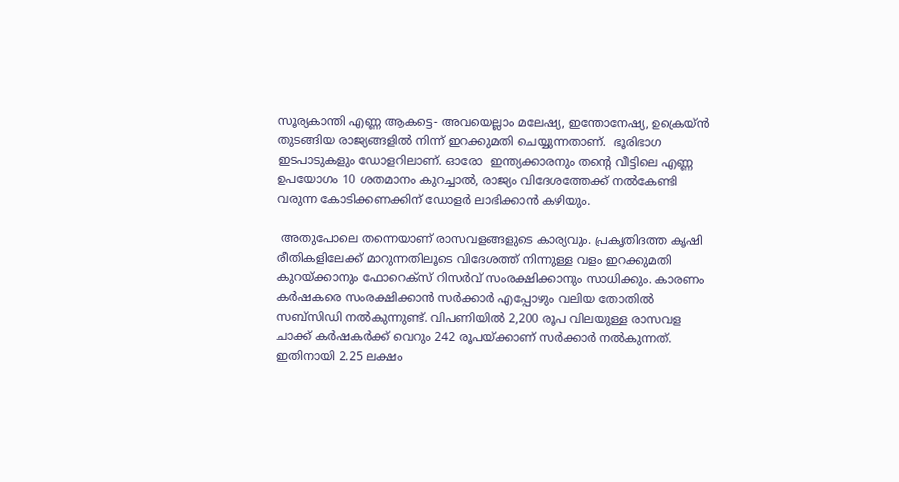സൂര്യകാന്തി എണ്ണ ആകട്ടെ- അവയെല്ലാം മലേഷ്യ, ഇന്തോനേഷ്യ, ഉക്രെയ്ൻ തുടങ്ങിയ രാജ്യങ്ങളിൽ നിന്ന് ഇറക്കുമതി ചെയ്യുന്നതാണ്.  ഭൂരിഭാഗ ഇടപാടുകളും ഡോളറിലാണ്. ഓരോ  ഇന്ത്യക്കാരനും തന്റെ വീട്ടിലെ എണ്ണ ഉപയോഗം 10 ശതമാനം കുറച്ചാൽ, രാജ്യം വിദേശത്തേക്ക് നൽകേണ്ടി വരുന്ന കോടിക്കണക്കിന് ഡോളർ ലാഭിക്കാൻ കഴിയും.

 അതുപോലെ തന്നെയാണ് രാസവളങ്ങളുടെ കാര്യവും. പ്രകൃതിദത്ത കൃഷി രീതികളിലേക്ക് മാറുന്നതിലൂടെ വിദേശത്ത് നിന്നുള്ള വളം ഇറക്കുമതി കുറയ്ക്കാനും ഫോറെക്സ് റിസർവ് സംരക്ഷിക്കാനും സാധിക്കും. കാരണം കർഷകരെ സംരക്ഷിക്കാൻ സർക്കാർ എപ്പോഴും വലിയ തോതിൽ സബ്‌സിഡി നൽകുന്നുണ്ട്. വിപണിയിൽ 2,200 രൂപ വിലയുള്ള രാസവള ചാക്ക് കർഷകർക്ക് വെറും 242 രൂപയ്ക്കാണ് സർക്കാർ നൽകുന്നത്. ഇതിനായി 2.25 ലക്ഷം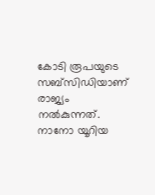കോടി രൂപയുടെ സബ്‌സിഡിയാണ് രാജ്യം നൽകുന്നത്. നാനോ യൂറിയ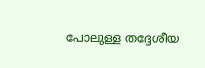പോലുള്ള തദ്ദേശീയ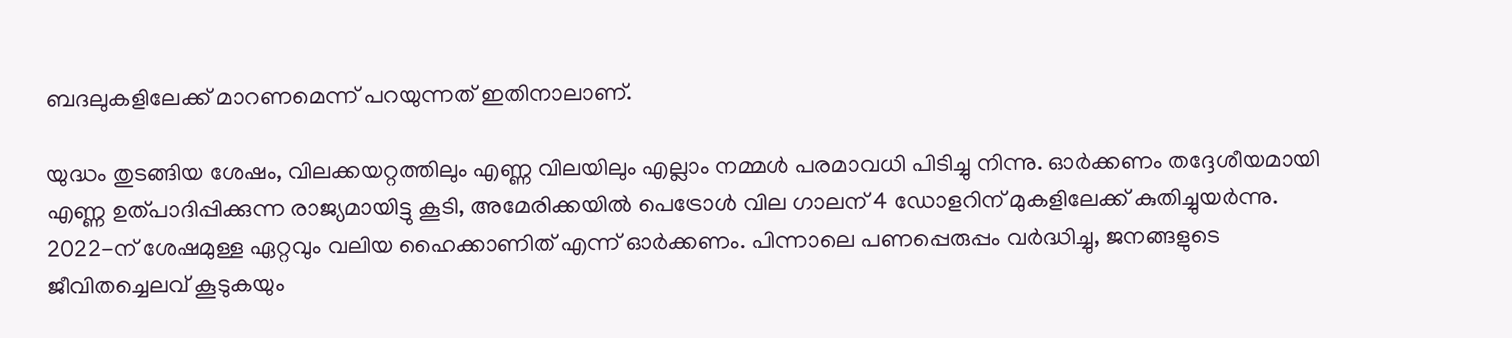ബദലുകളിലേക്ക് മാറണമെന്ന് പറയുന്നത് ഇതിനാലാണ്.

യുദ്ധം തുടങ്ങിയ ശേഷം, വിലക്കയറ്റത്തിലും എണ്ണ വിലയിലും എല്ലാം നമ്മൾ പരമാവധി പിടിച്ചു നിന്നു. ഓർക്കണം തദ്ദേശീയമായി എണ്ണ ഉത്പാദിപ്പിക്കുന്ന രാജ്യമായിട്ടു കൂടി, അമേരിക്കയിൽ പെട്രോൾ വില ഗാലന് 4 ഡോളറിന് മുകളിലേക്ക് കുതിച്ചുയർന്നു. 2022-ന് ശേഷമുള്ള ഏറ്റവും വലിയ ഹൈക്കാണിത് എന്ന് ഓർക്കണം. പിന്നാലെ പണപ്പെരുപ്പം വർദ്ധിച്ചു, ജനങ്ങളുടെ ജീവിതച്ചെലവ് കൂടുകയും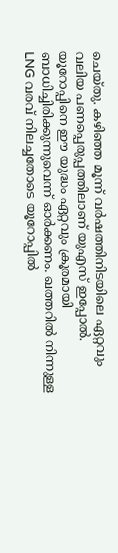ചെയ്തു. കഴിഞ്ഞ മൂന്ന് വർഷത്തിനിടയിലെ ഏറ്റവും വലിയ പണപ്പെരുപ്പത്തിലാണ് യുഎസ് ഇപ്പോൽ. യൂറോപ്പിനെ ഈ യുദ്ധം ഏറ്റവും ക്രൂരമായി ബാധിച്ചിരിക്കുന്നുവെന്ന് ഓർക്കണം. ഖത്തറിൽ നിന്നുള്ള LNG വരവ് നിലച്ചതോടെ യൂറോപ്പിൽ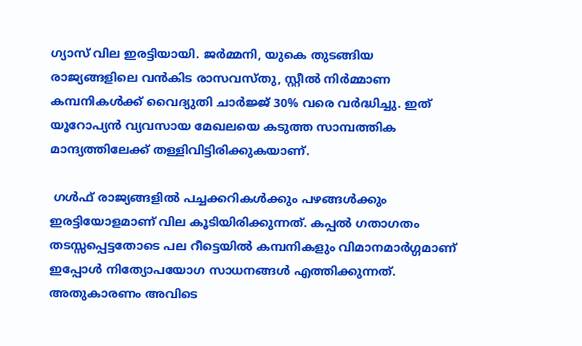ഗ്യാസ് വില ഇരട്ടിയായി. ജർമ്മനി, യുകെ തുടങ്ങിയ രാജ്യങ്ങളിലെ വൻകിട രാസവസ്തു, സ്റ്റീൽ നിർമ്മാണ കമ്പനികൾക്ക് വൈദ്യുതി ചാർജ്ജ് 30% വരെ വർദ്ധിച്ചു. ഇത് യൂറോപ്യൻ വ്യവസായ മേഖലയെ കടുത്ത സാമ്പത്തിക മാന്ദ്യത്തിലേക്ക് തള്ളിവിട്ടിരിക്കുകയാണ്.

 ഗൾഫ് രാജ്യങ്ങളിൽ പച്ചക്കറികൾക്കും പഴങ്ങൾക്കും ഇരട്ടിയോളമാണ് വില കൂടിയിരിക്കുന്നത്. കപ്പൽ ഗതാഗതം തടസ്സപ്പെട്ടതോടെ പല റീട്ടെയിൽ കമ്പനികളും വിമാനമാർഗ്ഗമാണ് ഇപ്പോൾ നിത്യോപയോഗ സാധനങ്ങൾ എത്തിക്കുന്നത്. അതുകാരണം അവിടെ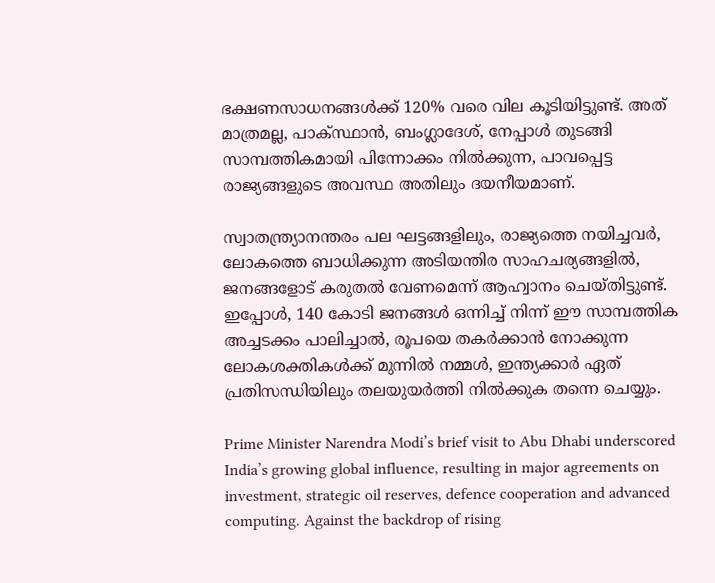ഭക്ഷണസാധനങ്ങൾക്ക് 120% വരെ വില കൂടിയിട്ടുണ്ട്. അത് മാത്രമല്ല, പാക്സ്ഥാൻ, ബംഗ്ലാദേശ്, നേപ്പാൾ തുടങ്ങി സാമ്പത്തികമായി പിന്നോക്കം നിൽക്കുന്ന, പാവപ്പെട്ട രാജ്യങ്ങളുടെ അവസ്ഥ അതിലും ദയനീയമാണ്.

സ്വാതന്ത്ര്യാനന്തരം പല ഘട്ടങ്ങളിലും, രാജ്യത്തെ നയിച്ചവർ, ലോകത്തെ ബാധിക്കുന്ന അടിയന്തിര സാഹചര്യങ്ങളിൽ, ജനങ്ങളോട് കരുതൽ വേണമെന്ന് ആഹ്വാനം ചെയ്തിട്ടുണ്ട്. ഇപ്പോൾ, 140 കോടി ജനങ്ങൾ ഒന്നിച്ച് നിന്ന് ഈ സാമ്പത്തിക അച്ചടക്കം പാലിച്ചാൽ, രൂപയെ തകർക്കാൻ നോക്കുന്ന ലോകശക്തികൾക്ക് മുന്നിൽ നമ്മൾ, ഇന്ത്യക്കാർ ഏത് പ്രതിസന്ധിയിലും തലയുയർത്തി നിൽക്കുക തന്നെ ചെയ്യും.

Prime Minister Narendra Modi’s brief visit to Abu Dhabi underscored India’s growing global influence, resulting in major agreements on investment, strategic oil reserves, defence cooperation and advanced computing. Against the backdrop of rising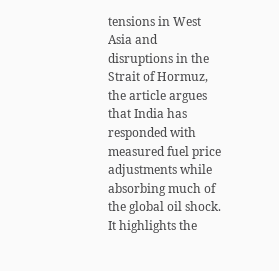tensions in West Asia and disruptions in the Strait of Hormuz, the article argues that India has responded with measured fuel price adjustments while absorbing much of the global oil shock. It highlights the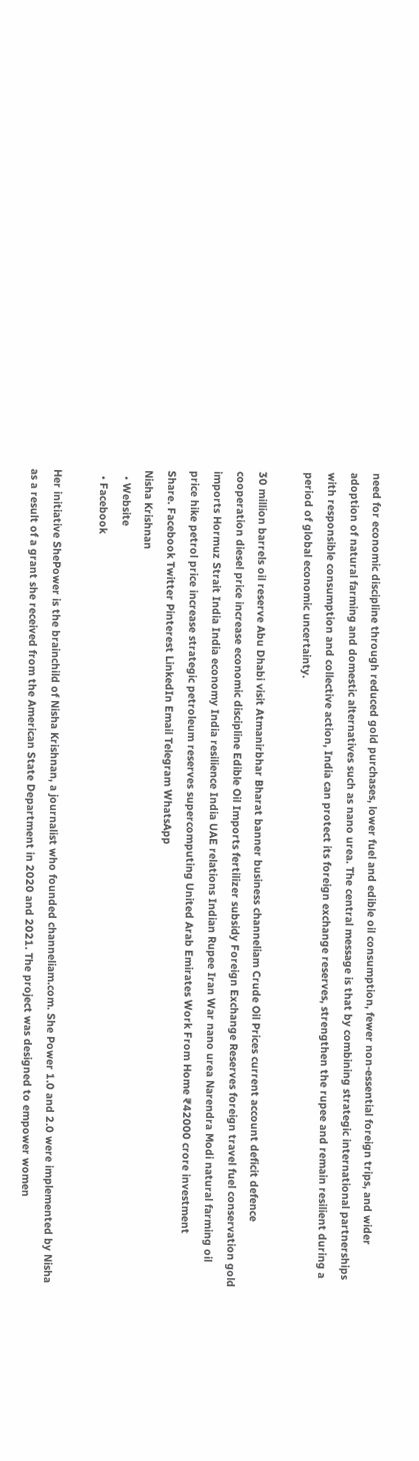need for economic discipline through reduced gold purchases, lower fuel and edible oil consumption, fewer non-essential foreign trips, and wider adoption of natural farming and domestic alternatives such as nano urea. The central message is that by combining strategic international partnerships with responsible consumption and collective action, India can protect its foreign exchange reserves, strengthen the rupee and remain resilient during a period of global economic uncertainty.

30 million barrels oil reserve Abu Dhabi visit Atmanirbhar Bharat banner business channeliam Crude Oil Prices current account deficit defence cooperation diesel price increase economic discipline Edible Oil Imports fertilizer subsidy Foreign Exchange Reserves foreign travel fuel conservation gold imports Hormuz Strait India India economy India resilience India UAE relations Indian Rupee Iran War nano urea Narendra Modi natural farming oil price hike petrol price increase strategic petroleum reserves supercomputing United Arab Emirates Work From Home ₹42000 crore investment
Share. Facebook Twitter Pinterest LinkedIn Email Telegram WhatsApp
Nisha Krishnan
  • Website
  • Facebook

Her initiative ShePower is the brainchild of Nisha Krishnan, a journalist who founded channeliam.com. She Power 1.0 and 2.0 were implemented by Nisha as a result of a grant she received from the American State Department in 2020 and 2021. The project was designed to empower women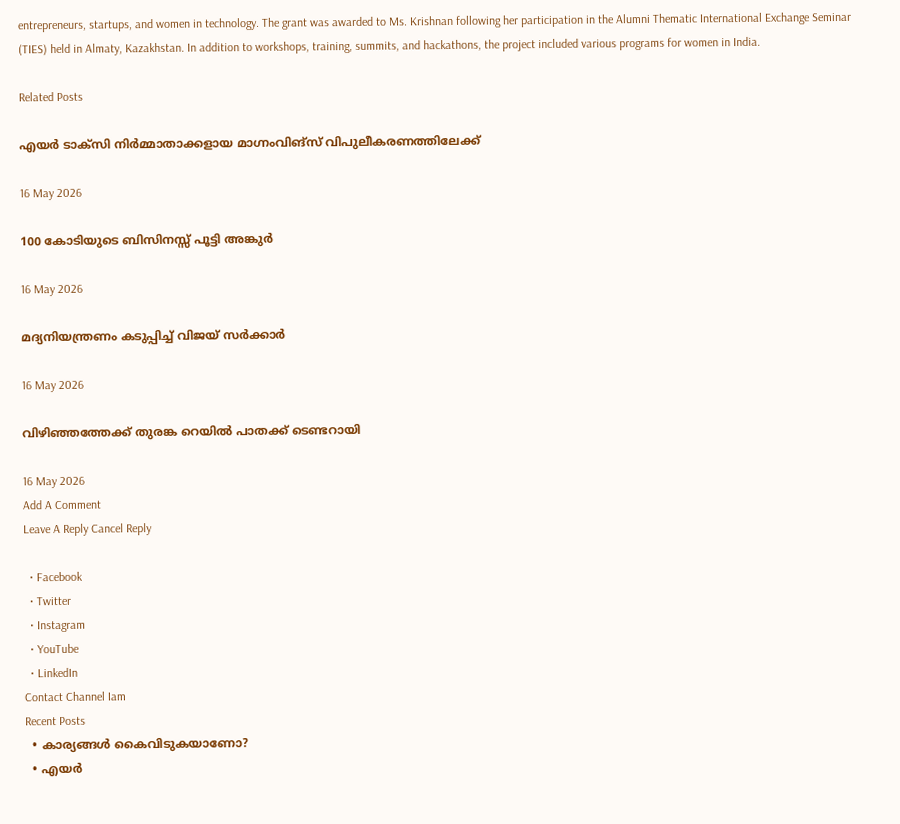entrepreneurs, startups, and women in technology. The grant was awarded to Ms. Krishnan following her participation in the Alumni Thematic International Exchange Seminar (TIES) held in Almaty, Kazakhstan. In addition to workshops, training, summits, and hackathons, the project included various programs for women in India.

Related Posts

എയർ ടാക്സി നിർമ്മാതാക്കളായ മാഗ്നംവിങ്സ് വിപുലീകരണത്തിലേക്ക്

16 May 2026

100 കോടിയുടെ ബിസിനസ്സ് പൂട്ടി അങ്കുർ

16 May 2026

മദ്യനിയന്ത്രണം കടുപ്പിച്ച് വിജയ് സർക്കാർ

16 May 2026

വിഴിഞ്ഞത്തേക്ക് തുരങ്ക റെയിൽ പാതക്ക് ടെണ്ടറായി

16 May 2026
Add A Comment
Leave A Reply Cancel Reply

  • Facebook
  • Twitter
  • Instagram
  • YouTube
  • LinkedIn
Contact Channel Iam
Recent Posts
  • കാര്യങ്ങൾ കൈവിടുകയാണോ?
  • എയർ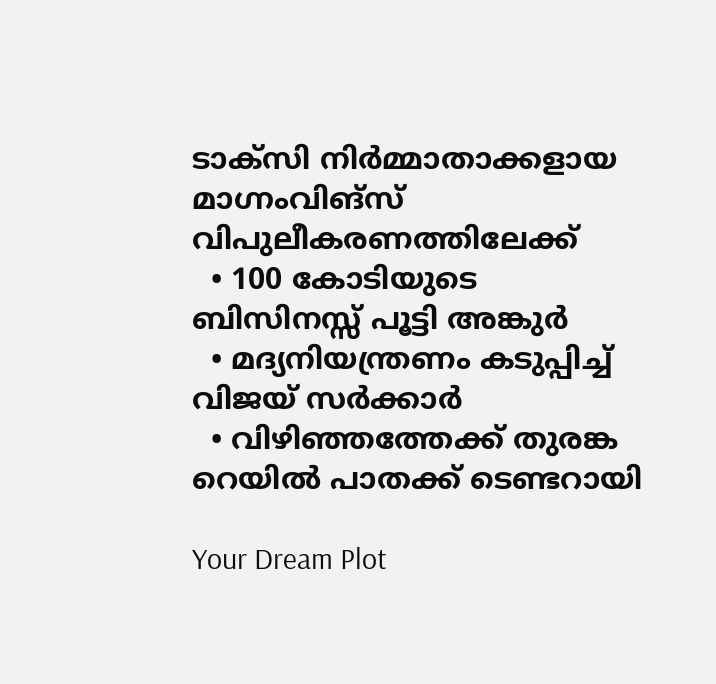ടാക്സി നിർമ്മാതാക്കളായ മാഗ്നംവിങ്സ് വിപുലീകരണത്തിലേക്ക്
  • 100 കോടിയുടെ ബിസിനസ്സ് പൂട്ടി അങ്കുർ
  • മദ്യനിയന്ത്രണം കടുപ്പിച്ച് വിജയ് സർക്കാർ
  • വിഴിഞ്ഞത്തേക്ക് തുരങ്ക റെയിൽ പാതക്ക് ടെണ്ടറായി

Your Dream Plot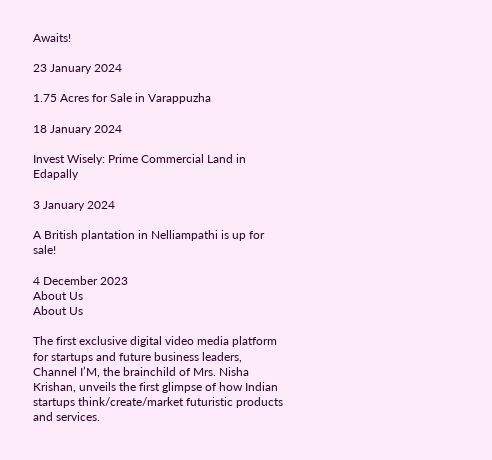Awaits!

23 January 2024

1.75 Acres for Sale in Varappuzha

18 January 2024

Invest Wisely: Prime Commercial Land in Edapally

3 January 2024

A British plantation in Nelliampathi is up for sale!

4 December 2023
About Us
About Us

The first exclusive digital video media platform for startups and future business leaders, Channel I’M, the brainchild of Mrs. Nisha Krishan, unveils the first glimpse of how Indian startups think/create/market futuristic products and services.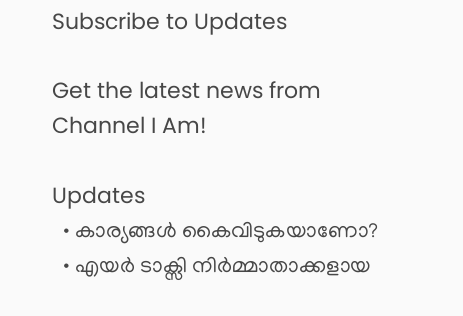Subscribe to Updates

Get the latest news from Channel I Am!

Updates
  • കാര്യങ്ങൾ കൈവിടുകയാണോ?
  • എയർ ടാക്സി നിർമ്മാതാക്കളായ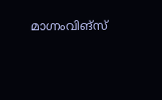മാഗ്നംവിങ്സ്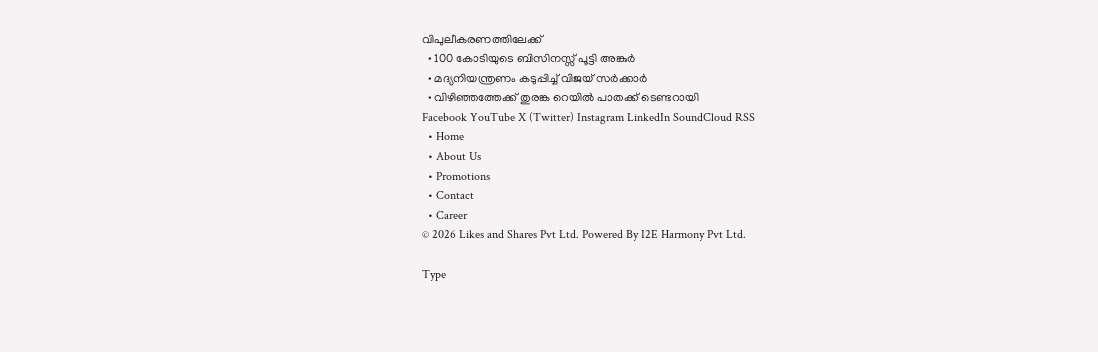വിപുലീകരണത്തിലേക്ക്
  • 100 കോടിയുടെ ബിസിനസ്സ് പൂട്ടി അങ്കുർ
  • മദ്യനിയന്ത്രണം കടുപ്പിച്ച് വിജയ് സർക്കാർ
  • വിഴിഞ്ഞത്തേക്ക് തുരങ്ക റെയിൽ പാതക്ക് ടെണ്ടറായി
Facebook YouTube X (Twitter) Instagram LinkedIn SoundCloud RSS
  • Home
  • About Us
  • Promotions
  • Contact
  • Career
© 2026 Likes and Shares Pvt Ltd. Powered By I2E Harmony Pvt Ltd.

Type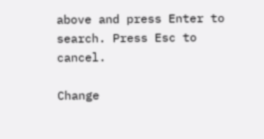above and press Enter to search. Press Esc to cancel.

Change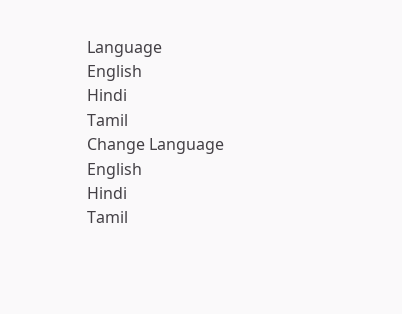Language
English
Hindi
Tamil
Change Language
English
Hindi
Tamil